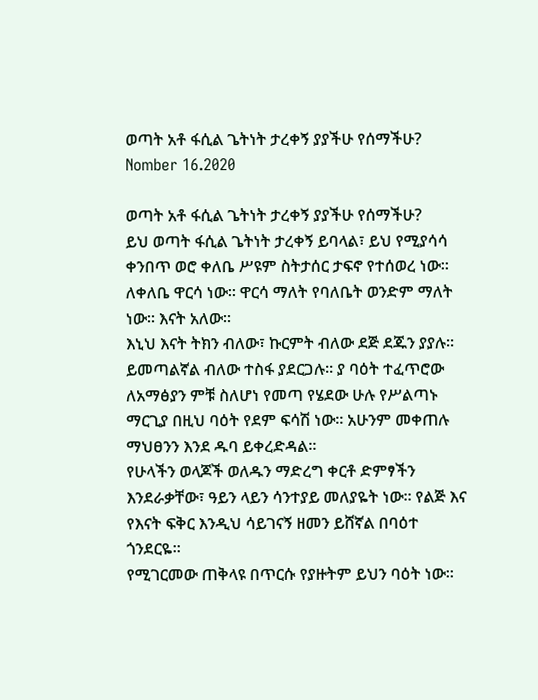ወጣት አቶ ፋሲል ጌትነት ታረቀኝ ያያችሁ የሰማችሁ? Nomber 16.2020

ወጣት አቶ ፋሲል ጌትነት ታረቀኝ ያያችሁ የሰማችሁ?
ይህ ወጣት ፋሲል ጌትነት ታረቀኝ ይባላል፣ ይህ የሚያሳሳ ቀንበጥ ወሮ ቀለቤ ሥዩም ስትታሰር ታፍኖ የተሰወረ ነው። ለቀለቤ ዋርሳ ነው። ዋርሳ ማለት የባለቤት ወንድም ማለት ነው። እናት አለው።
እኒህ እናት ትክን ብለው፣ ኩርምት ብለው ደጅ ደጁን ያያሉ። ይመጣልኛል ብለው ተስፋ ያደርጋሉ። ያ ባዕት ተፈጥሮው ለአማፅያን ምቹ ስለሆነ የመጣ የሄደው ሁሉ የሥልጣኑ ማርጊያ በዚህ ባዕት የደም ፍሳሽ ነው። አሁንም መቀጠሉ ማህፀንን እንደ ዱባ ይቀረድዳል።
የሁላችን ወላጆች ወለዱን ማድረግ ቀርቶ ድምፃችን እንደራቃቸው፣ ዓይን ላይን ሳንተያይ መለያዬት ነው። የልጅ እና የእናት ፍቅር እንዲህ ሳይገናኝ ዘመን ይሸኛል በባዕተ ጎንደርዬ።
የሚገርመው ጠቅላዩ በጥርሱ የያዙትም ይህን ባዕት ነው።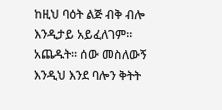ከዚህ ባዕት ልጅ ብቅ ብሎ እንዲታይ አይፈለገም። አጨዱት። ሰው መስለውኝ እንዲህ እንደ ባሎን ቅትት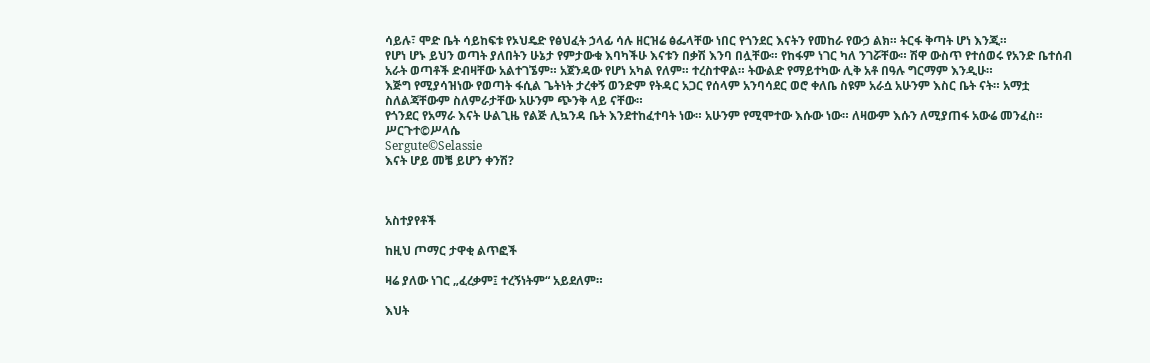ሳይሉ፣ ሞድ ቤት ሳይከፍቱ የኦህዴድ የፅህፈት ኃላፊ ሳሉ ዘርዝሬ ፅፌላቸው ነበር የጎንደር እናትን የመከራ የውኃ ልክ። ትርፋ ቅጣት ሆነ እንጂ።
የሆነ ሆኑ ይህን ወጣት ያለበትን ሁኔታ የምታውቁ እባካችሁ እናቱን በቃሽ እንባ በሏቸው። የከፋም ነገር ካለ ንገሯቸው። ሽዋ ውስጥ የተሰወሩ የአንድ ቤተሰብ አራት ወጣቶች ድብዛቸው አልተገኜም። አጀንዳው የሆነ አካል የለም። ተረስተዋል። ትውልድ የማይተካው ሊቅ አቶ በዓሉ ግርማም እንዲሁ።
እጅግ የሚያሳዝነው የወጣት ፋሲል ጌትነት ታረቀኝ ወንድም የትዳር አጋር የሰላም አንባሳደር ወሮ ቀለቤ ስዩም አራሷ አሁንም እስር ቤት ናት። አማቷ ስለልጃቸውም ስለምራታቸው አሁንም ጭንቅ ላይ ናቸው።
የጎንደር የአማራ እናት ሁልጊዜ የልጅ ሊኳንዳ ቤት እንደተከፈተባት ነው። አሁንም የሚሞተው እሱው ነው። ለዛውም እሱን ለሚያጠፋ አውሬ መንፈስ።
ሥርጉተ©ሥላሴ
Sergute©Selassie
እናት ሆይ መቼ ይሆን ቀንሽ?



አስተያየቶች

ከዚህ ጦማር ታዋቂ ልጥፎች

ዛሬ ያለው ነገር „ፈረቃም፤ ተረኝነትም“ አይደለም።

እህት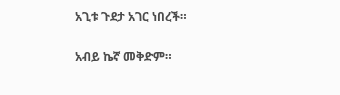አጊቱ ጉደታ አገር ነበረች።

አብይ ኬኛ መቅድም።